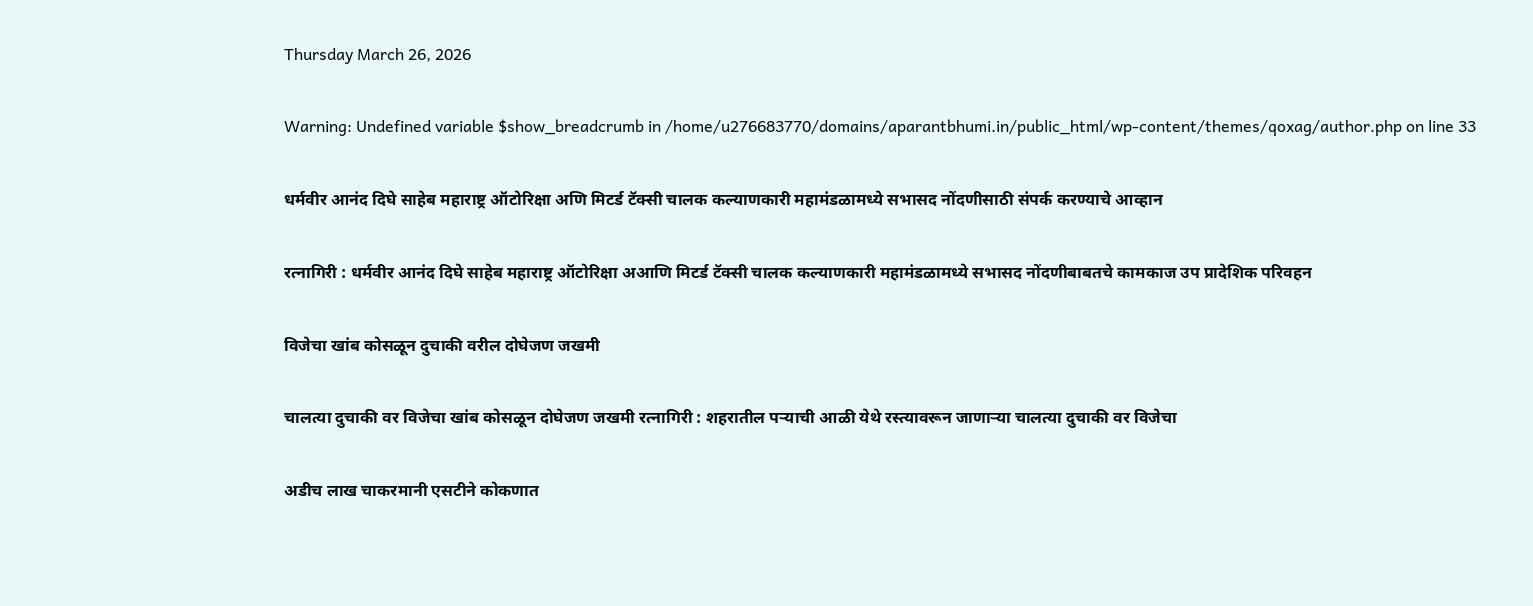Thursday March 26, 2026

Warning: Undefined variable $show_breadcrumb in /home/u276683770/domains/aparantbhumi.in/public_html/wp-content/themes/qoxag/author.php on line 33

धर्मवीर आनंद दिघे साहेब महाराष्ट्र ऑटोरिक्षा अणि मिटर्ड टॅक्सी चालक कल्याणकारी महामंडळामध्ये सभासद नोंदणीसाठी संपर्क करण्याचे आव्हान

रत्नागिरी : धर्मवीर आनंद दिघे साहेब महाराष्ट्र ऑटोरिक्षा अआणि मिटर्ड टॅक्सी चालक कल्याणकारी महामंडळामध्ये सभासद नोंदणीबाबतचे कामकाज उप प्रादेशिक परिवहन

विजेचा खांब कोसळून दुचाकी वरील दोघेजण जखमी

चालत्या दुचाकी वर विजेचा खांब कोसळून दोघेजण जखमी रत्नागिरी : शहरातील पऱ्याची आळी येथे रस्त्यावरून जाणाऱ्या चालत्या दुचाकी वर विजेचा

अडीच लाख चाकरमानी एसटीने कोकणात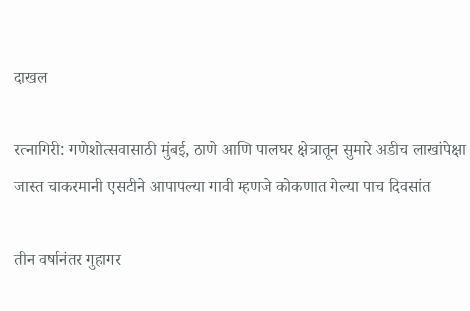दाखल

रत्नागिरी: गणेशोत्सवासाठी मुंबई, ठाणे आणि पालघर क्षेत्रातून सुमारे अडीच लाखांपेक्षा जास्त चाकरमानी एसटीने आपापल्या गावी म्हणजे कोकणात गेल्या पाच दिवसांत

तीन वर्षानंतर गुहागर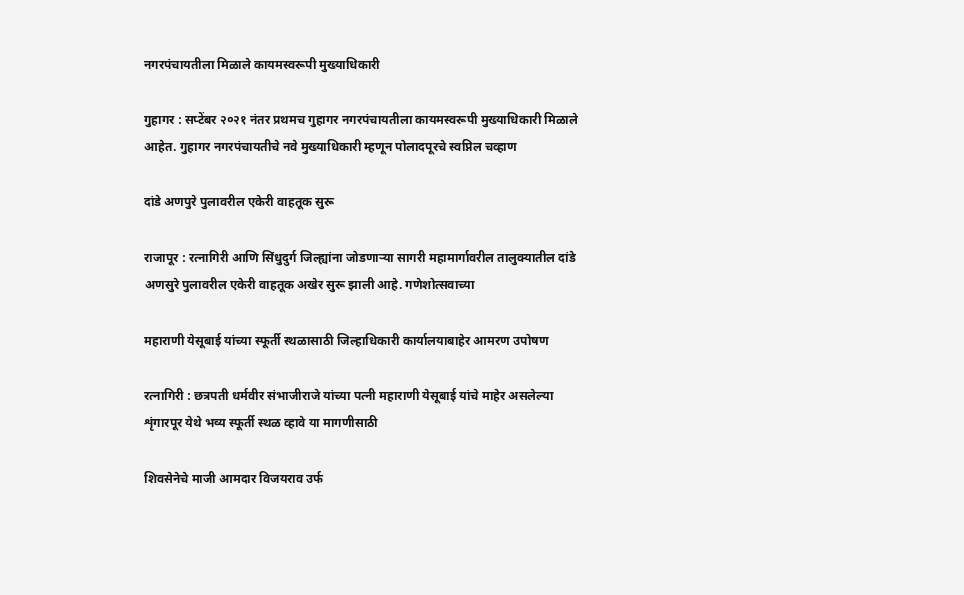नगरपंचायतीला मिळाले कायमस्वरूपी मुख्याधिकारी

गुहागर : सप्टेंबर २०२१ नंतर प्रथमच गुहागर नगरपंचायतीला कायमस्वरूपी मुख्याधिकारी मिळाले आहेत. गुहागर नगरपंचायतीचे नवे मुख्याधिकारी म्हणून पोलादपूरचे स्वप्निल चव्हाण

दांडे अणपुरे पुलावरील एकेरी वाहतूक सुरू

राजापूर : रत्नागिरी आणि सिंधुदुर्ग जिल्ह्यांना जोडणाऱ्या सागरी महामार्गावरील तालुक्यातील दांडे अणसुरे पुलावरील एकेरी वाहतूक अखेर सुरू झाली आहे. गणेशोत्सवाच्या

महाराणी येसूबाई यांच्या स्फूर्ती स्थळासाठी जिल्हाधिकारी कार्यालयाबाहेर आमरण उपोषण

रत्नागिरी : छत्रपती धर्मवीर संभाजीराजे यांच्या पत्नी महाराणी येसूबाई यांचे माहेर असलेल्या शृंगारपूर येथे भव्य स्फूर्ती स्थळ व्हावे या मागणीसाठी

शिवसेनेचे माजी आमदार विजयराव उर्फ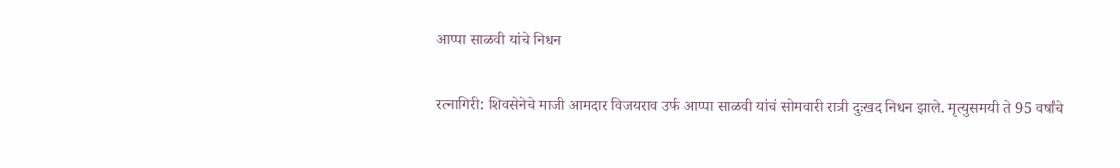आप्पा साळवी यांचे निधन

रत्नागिरी: शिवसेनेचे माजी आमदार विजयराव उर्फ आप्पा साळवी यांचं सोमवारी रात्री दुःखद निधन झाले. मृत्युसमयी ते 95 वर्षांचे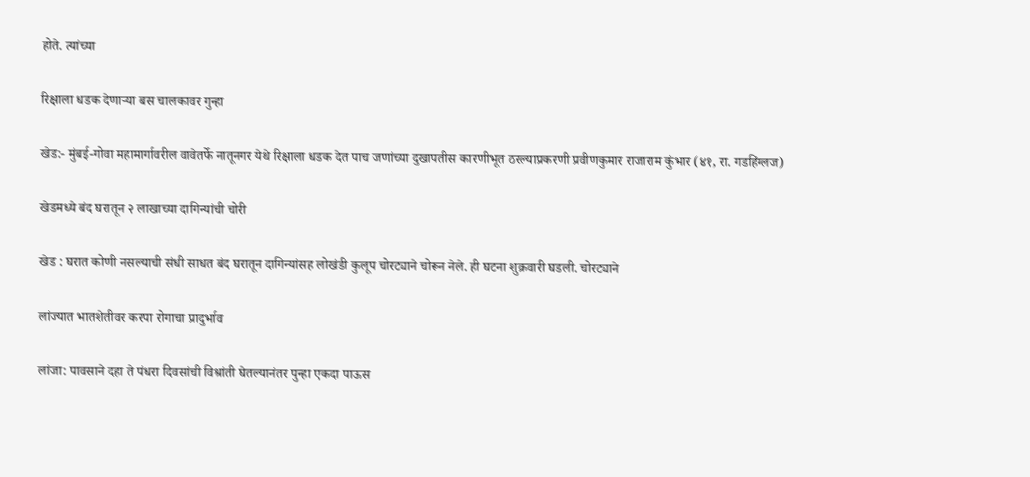होते. त्यांच्या

रिक्षाला धडक देणाऱ्या बस चालकावर गुन्हा

खेड:- मुंबई-गोवा महामार्गावरील वावेतर्फे नातूनगर येथे रिक्षाला धडक देत पाच जणांच्या दुखापतीस कारणीभूत ठरल्याप्रकरणी प्रवीणकुमार राजाराम कुंभार (४१, रा. गडहिंग्लज)

खेडमध्ये बंद घरातून २ लाखाच्या दागिन्यांची चोरी

खेड : घरात कोणी नसल्याची संधी साधत बंद घरातून दागिन्यांसह लोखंडी कुलूप चोरट्याने चोरून नेले. ही घटना शुक्रवारी घडली. चोरट्याने

लांज्यात भातशेतीवर करपा रोगाचा प्रादुर्भाव

लांजा: पावसाने दहा ते पंधरा दिवसांची विश्रांती घेतल्यानंतर पुन्हा एकदा पाऊस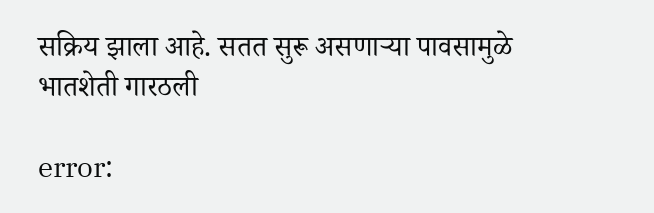सक्रिय झाला आहे. सतत सुरू असणाऱ्या पावसामुळे भातशेती गारठली

error: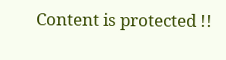Content is protected !!